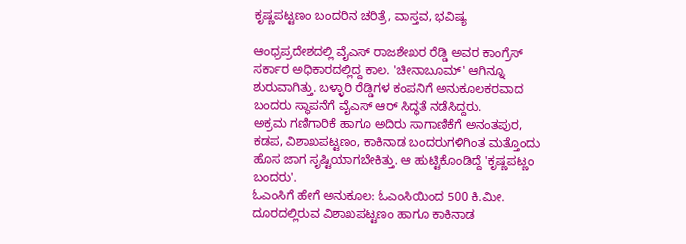ಕೃಷ್ಣಪಟ್ಟಣಂ ಬಂದರಿನ ಚರಿತ್ರೆ, ವಾಸ್ತವ, ಭವಿಷ್ಯ

ಆಂಧ್ರಪ್ರದೇಶದಲ್ಲಿ ವೈಎಸ್ ರಾಜಶೇಖರ ರೆಡ್ಡಿ ಅವರ ಕಾಂಗ್ರೆಸ್ ಸರ್ಕಾರ ಅಧಿಕಾರದಲ್ಲಿದ್ದ ಕಾಲ. 'ಚೀನಾಬೂಮ್' ಆಗಿನ್ನೂ ಶುರುವಾಗಿತ್ತು. ಬಳ್ಳಾರಿ ರೆಡ್ಡಿಗಳ ಕಂಪನಿಗೆ ಅನುಕೂಲಕರವಾದ ಬಂದರು ಸ್ಥಾಪನೆಗೆ ವೈಎಸ್ ಆರ್ ಸಿದ್ಧತೆ ನಡೆಸಿದ್ದರು.
ಅಕ್ರಮ ಗಣಿಗಾರಿಕೆ ಹಾಗೂ ಅದಿರು ಸಾಗಾಣಿಕೆಗೆ ಅನಂತಪುರ, ಕಡಪ, ವಿಶಾಖಪಟ್ಟಣಂ, ಕಾಕಿನಾಡ ಬಂದರುಗಳಿಗಿಂತ ಮತ್ತೊಂದು ಹೊಸ ಜಾಗ ಸೃಷ್ಟಿಯಾಗಬೇಕಿತ್ತು. ಆ ಹುಟ್ಟಿಕೊಂಡಿದ್ದೆ 'ಕೃಷ್ಣಪಟ್ಣಂ ಬಂದರು'.
ಓಎಂಸಿಗೆ ಹೇಗೆ ಅನುಕೂಲ: ಓಎಂಸಿಯಿಂದ 500 ಕಿ.ಮೀ. ದೂರದಲ್ಲಿರುವ ವಿಶಾಖಪಟ್ಟಣಂ ಹಾಗೂ ಕಾಕಿನಾಡ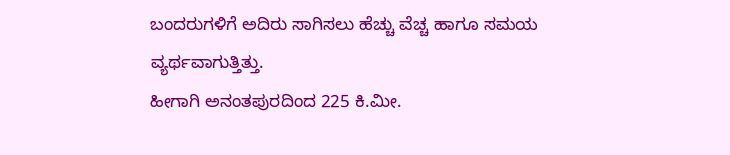ಬಂದರುಗಳಿಗೆ ಅದಿರು ಸಾಗಿಸಲು ಹೆಚ್ಚು ವೆಚ್ಚ ಹಾಗೂ ಸಮಯ ವ್ಯರ್ಥವಾಗುತ್ತಿತ್ತು.
ಹೀಗಾಗಿ ಅನಂತಪುರದಿಂದ 225 ಕಿ.ಮೀ.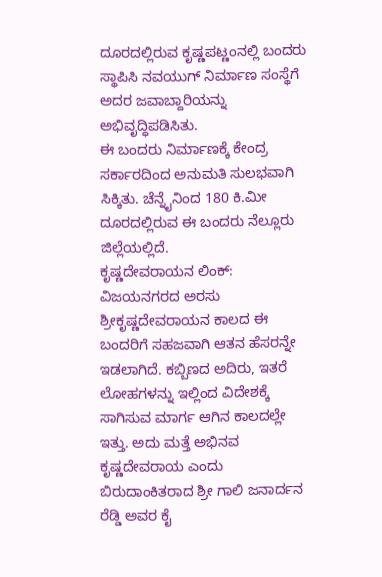ದೂರದಲ್ಲಿರುವ ಕೃಷ್ಣಪಟ್ಣಂನಲ್ಲಿ ಬಂದರು ಸ್ಥಾಪಿಸಿ ನವಯುಗ್ ನಿರ್ಮಾಣ ಸಂಸ್ಥೆಗೆ ಅದರ ಜವಾಬ್ದಾರಿಯನ್ನು ಅಭಿವೃದ್ಧಿಪಡಿಸಿತು.
ಈ ಬಂದರು ನಿರ್ಮಾಣಕ್ಕೆ ಕೇಂದ್ರ ಸರ್ಕಾರದಿಂದ ಅನುಮತಿ ಸುಲಭವಾಗಿ ಸಿಕ್ಕಿತು. ಚೆನ್ನೈನಿಂದ 180 ಕಿ.ಮೀ ದೂರದಲ್ಲಿರುವ ಈ ಬಂದರು ನೆಲ್ಲೂರು ಜಿಲ್ಲೆಯಲ್ಲಿದೆ.
ಕೃಷ್ಣದೇವರಾಯನ ಲಿಂಕ್: ವಿಜಯನಗರದ ಅರಸು ಶ್ರೀಕೃಷ್ಣದೇವರಾಯನ ಕಾಲದ ಈ ಬಂದರಿಗೆ ಸಹಜವಾಗಿ ಆತನ ಹೆಸರನ್ನೇ ಇಡಲಾಗಿದೆ. ಕಬ್ಬಿಣದ ಅದಿರು, ಇತರೆ ಲೋಹಗಳನ್ನು ಇಲ್ಲಿಂದ ವಿದೇಶಕ್ಕೆ ಸಾಗಿಸುವ ಮಾರ್ಗ ಆಗಿನ ಕಾಲದಲ್ಲೇ ಇತ್ತು. ಅದು ಮತ್ತೆ ಅಭಿನವ ಕೃಷ್ಣದೇವರಾಯ ಎಂದು ಬಿರುದಾಂಕಿತರಾದ ಶ್ರೀ ಗಾಲಿ ಜನಾರ್ದನ ರೆಡ್ಡಿ ಅವರ ಕೈ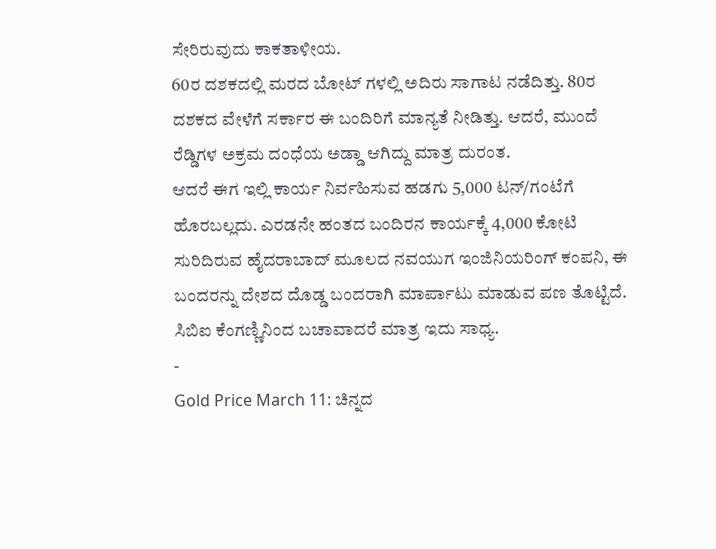ಸೇರಿರುವುದು ಕಾಕತಾಳೀಯ.
60ರ ದಶಕದಲ್ಲಿ ಮರದ ಬೋಟ್ ಗಳಲ್ಲಿ ಅದಿರು ಸಾಗಾಟ ನಡೆದಿತ್ತು. 80ರ ದಶಕದ ವೇಳೆಗೆ ಸರ್ಕಾರ ಈ ಬಂದಿರಿಗೆ ಮಾನ್ಯತೆ ನೀಡಿತ್ತು. ಆದರೆ, ಮುಂದೆ ರೆಡ್ಡಿಗಳ ಅಕ್ರಮ ದಂಧೆಯ ಅಡ್ಡಾ ಆಗಿದ್ದು ಮಾತ್ರ ದುರಂತ.
ಆದರೆ ಈಗ ಇಲ್ಲಿ ಕಾರ್ಯ ನಿರ್ವಹಿಸುವ ಹಡಗು 5,000 ಟನ್/ಗಂಟೆಗೆ ಹೊರಬಲ್ಲದು. ಎರಡನೇ ಹಂತದ ಬಂದಿರನ ಕಾರ್ಯಕ್ಕೆ 4,000 ಕೋಟಿ ಸುರಿದಿರುವ ಹೈದರಾಬಾದ್ ಮೂಲದ ನವಯುಗ ಇಂಜಿನಿಯರಿಂಗ್ ಕಂಪನಿ, ಈ ಬಂದರನ್ನು ದೇಶದ ದೊಡ್ಡ ಬಂದರಾಗಿ ಮಾರ್ಪಾಟು ಮಾಡುವ ಪಣ ತೊಟ್ಟಿದೆ. ಸಿಬಿಐ ಕೆಂಗಣ್ಣಿನಿಂದ ಬಚಾವಾದರೆ ಮಾತ್ರ ಇದು ಸಾಧ್ಯ.
-
Gold Price March 11: ಚಿನ್ನದ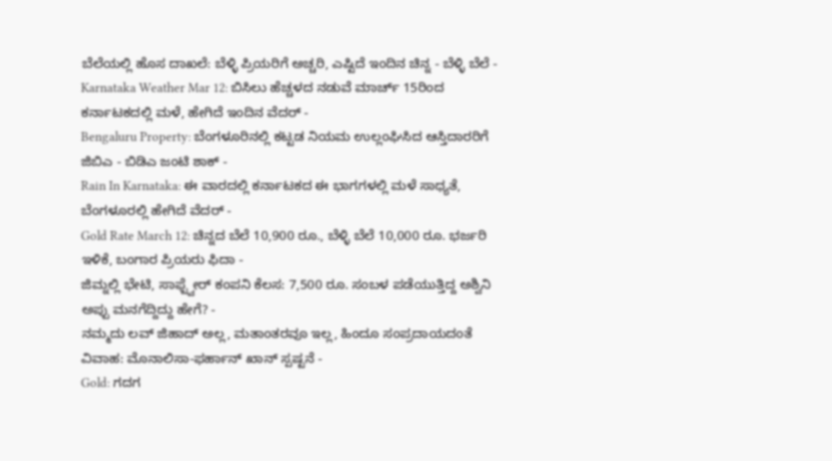ಬೆಲೆಯಲ್ಲಿ ಹೊಸ ದಾಖಲೆ: ಬೆಳ್ಳಿ ಪ್ರಿಯರಿಗೆ ಅಚ್ಚರಿ, ಎಷ್ಟಿದೆ ಇಂದಿನ ಚಿನ್ನ - ಬೆಳ್ಳಿ ಬೆಲೆ -
Karnataka Weather Mar 12: ಬಿಸಿಲು ಹೆಚ್ಚಳದ ನಡುವೆ ಮಾರ್ಚ್ 15ರಿಂದ ಕರ್ನಾಟಕದಲ್ಲಿ ಮಳೆ, ಹೇಗಿದೆ ಇಂದಿನ ವೆದರ್ -
Bengaluru Property: ಬೆಂಗಳೂರಿನಲ್ಲಿ ಕಟ್ಟಡ ನಿಯಮ ಉಲ್ಲಂಘಿಸಿದ ಆಸ್ತಿದಾರರಿಗೆ ಜಿಬಿಎ - ಬಿಡಿಎ ಜಂಟಿ ಶಾಕ್ -
Rain In Karnataka: ಈ ವಾರದಲ್ಲಿ ಕರ್ನಾಟಕದ ಈ ಭಾಗಗಳಲ್ಲಿ ಮಳೆ ಸಾಧ್ಯತೆ, ಬೆಂಗಳೂರಲ್ಲಿ ಹೇಗಿದೆ ವೆದರ್ -
Gold Rate March 12: ಚಿನ್ನದ ಬೆಲೆ 10,900 ರೂ., ಬೆಳ್ಳಿ ಬೆಲೆ 10,000 ರೂ. ಭರ್ಜರಿ ಇಳಿಕೆ, ಬಂಗಾರ ಪ್ರಿಯರು ಫಿದಾ -
ಜಿಮ್ನಲ್ಲಿ ಭೇಟಿ, ಸಾಫ್ಟ್ವೇರ್ ಕಂಪನಿ ಕೆಲಸ: 7,500 ರೂ. ಸಂಬಳ ಪಡೆಯುತ್ತಿದ್ದ ಅಶ್ವಿನಿ ಅಪ್ಪು ಮನಗೆದ್ದಿದ್ದು ಹೇಗೆ? -
ನಮ್ಮದು ಲವ್ ಜಿಹಾದ್ ಅಲ್ಲ, ಮತಾಂತರವೂ ಇಲ್ಲ, ಹಿಂದೂ ಸಂಪ್ರದಾಯದಂತೆ ವಿವಾಹ: ಮೊನಾಲಿಸಾ-ಫರ್ಹಾನ್ ಖಾನ್ ಸ್ಪಷ್ಟನೆ -
Gold: ಗದಗ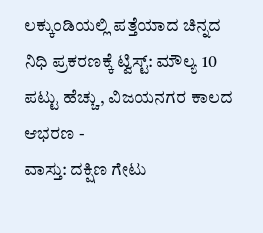ಲಕ್ಕುಂಡಿಯಲ್ಲಿ ಪತ್ತೆಯಾದ ಚಿನ್ನದ ನಿಧಿ ಪ್ರಕರಣಕ್ಕೆ ಟ್ವಿಸ್ಟ್: ಮೌಲ್ಯ 10 ಪಟ್ಟು ಹೆಚ್ಚು, ವಿಜಯನಗರ ಕಾಲದ ಆಭರಣ -
ವಾಸ್ತು: ದಕ್ಷಿಣ ಗೇಟು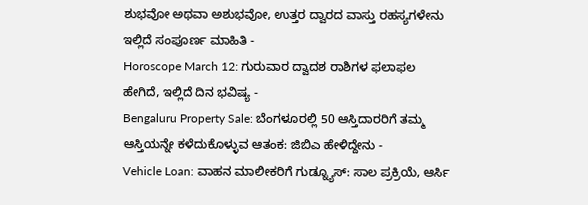ಶುಭವೋ ಅಥವಾ ಅಶುಭವೋ, ಉತ್ತರ ದ್ವಾರದ ವಾಸ್ತು ರಹಸ್ಯಗಳೇನು ಇಲ್ಲಿದೆ ಸಂಪೂರ್ಣ ಮಾಹಿತಿ -
Horoscope March 12: ಗುರುವಾರ ದ್ವಾದಶ ರಾಶಿಗಳ ಫಲಾಫಲ ಹೇಗಿದೆ, ಇಲ್ಲಿದೆ ದಿನ ಭವಿಷ್ಯ -
Bengaluru Property Sale: ಬೆಂಗಳೂರಲ್ಲಿ 50 ಆಸ್ತಿದಾರರಿಗೆ ತಮ್ಮ ಆಸ್ತಿಯನ್ನೇ ಕಳೆದುಕೊಳ್ಳುವ ಆತಂಕ: ಜಿಬಿಎ ಹೇಳಿದ್ದೇನು -
Vehicle Loan: ವಾಹನ ಮಾಲೀಕರಿಗೆ ಗುಡ್ನ್ಯೂಸ್: ಸಾಲ ಪ್ರಕ್ರಿಯೆ, ಆರ್ಸಿ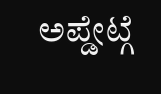ಅಪ್ಡೇಟ್ಗೆ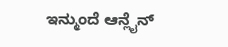ಇನ್ಮುಂದೆ ಆನ್ಲೈನ್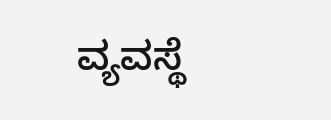ವ್ಯವಸ್ಥೆ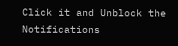Click it and Unblock the Notifications